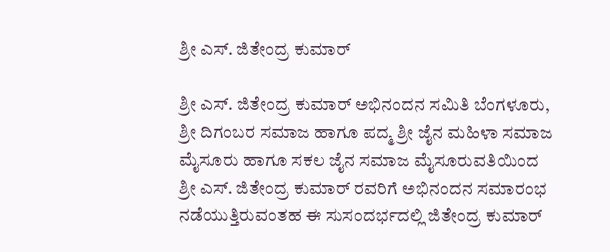ಶ್ರೀ ಎಸ್. ಜಿತೇಂದ್ರ ಕುಮಾರ್

ಶ್ರೀ ಎಸ್. ಜಿತೇಂದ್ರ ಕುಮಾರ್ ಅಭಿನಂದನ ಸಮಿತಿ ಬೆಂಗಳೂರು, ಶ್ರೀ ದಿಗಂಬರ ಸಮಾಜ ಹಾಗೂ ಪದ್ಮ ಶ್ರೀ ಜೈನ ಮಹಿಳಾ ಸಮಾಜ ಮೈಸೂರು ಹಾಗೂ ಸಕಲ ಜೈನ ಸಮಾಜ ಮೈಸೂರುವತಿಯಿಂದ ಶ್ರೀ ಎಸ್. ಜಿತೇಂದ್ರ ಕುಮಾರ್ ರವರಿಗೆ ಅಭಿನಂದನ ಸಮಾರಂಭ ನಡೆಯುತ್ತಿರುವಂತಹ ಈ ಸುಸಂದರ್ಭದಲ್ಲಿ ಜಿತೇಂದ್ರ ಕುಮಾರ್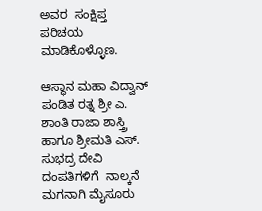ಅವರ  ಸಂಕ್ಷಿಪ್ತ ಪರಿಚಯ ಮಾಡಿಕೊಳ್ಳೊಣ.

ಆಸ್ಥಾನ ಮಹಾ ವಿದ್ವಾನ್ ಪಂಡಿತ ರತ್ನ ಶ್ರೀ ಎ. ಶಾಂತಿ ರಾಜಾ ಶಾಸ್ತ್ರಿ ಹಾಗೂ ಶ್ರೀಮತಿ ಎಸ್. ಸುಭದ್ರ ದೇವಿ ದಂಪತಿಗಳಿಗೆ  ನಾಲ್ಕನೆ ಮಗನಾಗಿ ಮೈಸೂರು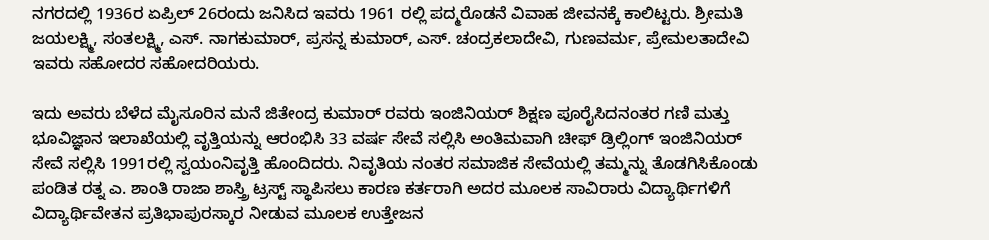ನಗರದಲ್ಲಿ 1936ರ ಏಪ್ರಿಲ್ 26ರಂದು ಜನಿಸಿದ ಇವರು 1961 ರಲ್ಲಿ ಪದ್ಮರೊಡನೆ ವಿವಾಹ ಜೀವನಕ್ಕೆ ಕಾಲಿಟ್ಟರು. ಶ್ರೀಮತಿ ಜಯಲಕ್ಷ್ಮಿ, ಸಂತಲಕ್ಷ್ಮಿ, ಎಸ್. ನಾಗಕುಮಾರ್, ಪ್ರಸನ್ನ ಕುಮಾರ್, ಎಸ್. ಚಂದ್ರಕಲಾದೇವಿ, ಗುಣವರ್ಮ, ಪ್ರೇಮಲತಾದೇವಿ ಇವರು ಸಹೋದರ ಸಹೋದರಿಯರು.

ಇದು ಅವರು ಬೆಳೆದ ಮೈಸೂರಿನ ಮನೆ ಜಿತೇಂದ್ರ ಕುಮಾರ್ ರವರು ಇಂಜಿನಿಯರ್ ಶಿಕ್ಷಣ ಪೂರೈಸಿದನಂತರ ಗಣಿ ಮತ್ತು ಭೂವಿಜ್ಞಾನ ಇಲಾಖೆಯಲ್ಲಿ ವೃತ್ತಿಯನ್ನು ಆರಂಭಿಸಿ 33 ವರ್ಷ ಸೇವೆ ಸಲ್ಲಿಸಿ ಅಂತಿಮವಾಗಿ ಚೀಫ್ ಡ್ರಿಲ್ಲಿಂಗ್ ಇಂಜಿನಿಯರ್ ಸೇವೆ ಸಲ್ಲಿಸಿ 1991ರಲ್ಲಿ ಸ್ವಯಂನಿವೃತ್ತಿ ಹೊಂದಿದರು. ನಿವೃತಿಯ ನಂತರ ಸಮಾಜಿಕ ಸೇವೆಯಲ್ಲಿ ತಮ್ಮನ್ನು ತೊಡಗಿಸಿಕೊಂಡು ಪಂಡಿತ ರತ್ನ ಎ. ಶಾಂತಿ ರಾಜಾ ಶಾಸ್ತ್ರಿ ಟ್ರಸ್ಟ್ ಸ್ಥಾಪಿಸಲು ಕಾರಣ ಕರ್ತರಾಗಿ ಅದರ ಮೂಲಕ ಸಾವಿರಾರು ವಿದ್ಯಾರ್ಥಿಗಳಿಗೆ ವಿದ್ಯಾರ್ಥಿವೇತನ ಪ್ರತಿಭಾಪುರಸ್ಕಾರ ನೀಡುವ ಮೂಲಕ ಉತ್ತೇಜನ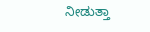ನೀಡುತ್ತಾ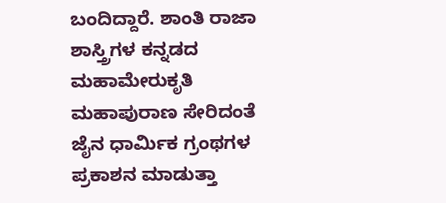ಬಂದಿದ್ದಾರೆ. ಶಾಂತಿ ರಾಜಾ ಶಾಸ್ತ್ರಿಗಳ ಕನ್ನಡದ ಮಹಾಮೇರುಕೃತಿ ಮಹಾಪುರಾಣ ಸೇರಿದಂತೆ   ಜೈನ ಧಾರ್ಮಿಕ ಗ್ರಂಥಗಳ ಪ್ರಕಾಶನ ಮಾಡುತ್ತಾ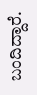ಬಂದಿದ್ದಾರೆ.